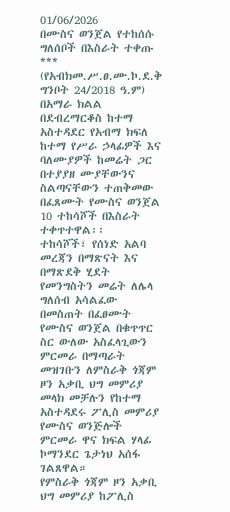01/06/2026
በሙስና ወንጀል የተከሰሱ ግለሰቦች በእስራት ተቀጡ
***
(የአብክመ.ሥ.ፀ.ሙ.ኮ.ደ.ቅ ግንቦት 24/2018 ዓ.ም) በአማራ ክልል በደብረማርቆስ ከተማ አስተዳደር የአብማ ክፍለ ከተማ የሥራ ኃላፊዎች እና ባለሙያዎች ከመሬት ጋር በተያያዘ ሙያቸውንና ስልጣናቸውን ተጠቅመው በፈጸሙት የሙስና ወንጀል 10 ተከሳሾች በእስራት ተቀጥተዋል፡፡
ተከሳሾች፣ የሰነድ አልባ መረጃን በማጽናት እና በማጽደቅ ሂደት የመንግስትን መሬት ለሌላ ግለሰብ አሳልፈው በመስጠት በፈፀሙት የሙስና ወንጀል በቁጥጥር ስር ውለው አስፈላጊውን ምርመራ በማጣራት መዝገቡን ለምስራቅ ጎጃም ዞን አቃቢ ህግ መምሪያ መላክ መቻሉን የከተማ አስተዳደሩ ፖሊስ መምሪያ የሙስና ወንጅሎች ምርመራ ዋና ክፍል ሃላፊ ኮማንደር ጌታነህ አሰፋ ገልጸዋል።
የምስራቅ ጎጃም ዞን አቃቢ ህግ መምሪያ ከፖሊስ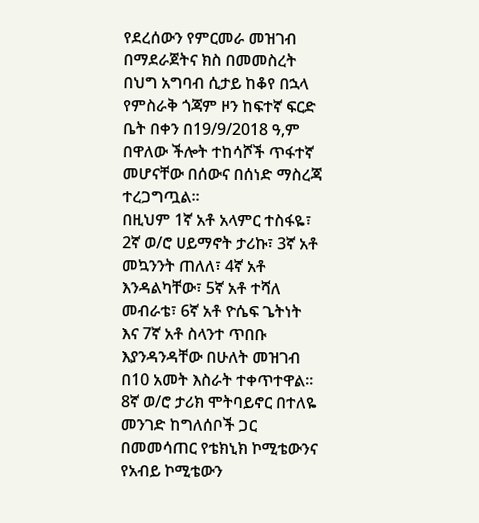የደረሰውን የምርመራ መዝገብ በማደራጀትና ክስ በመመስረት በህግ አግባብ ሲታይ ከቆየ በኋላ የምስራቅ ጎጃም ዞን ከፍተኛ ፍርድ ቤት በቀን በ19/9/2018 ዓ,ም በዋለው ችሎት ተከሳሾች ጥፋተኛ መሆናቸው በሰውና በሰነድ ማስረጃ ተረጋግጧል፡፡
በዚህም 1ኛ አቶ አላምር ተስፋዬ፣ 2ኛ ወ/ሮ ሀይማኖት ታሪኩ፣ 3ኛ አቶ መኳንንት ጠለለ፣ 4ኛ አቶ እንዳልካቸው፣ 5ኛ አቶ ተሻለ መብራቴ፣ 6ኛ አቶ ዮሴፍ ጌትነት እና 7ኛ አቶ ስላንተ ጥበቡ እያንዳንዳቸው በሁለት መዝገብ በ10 አመት እስራት ተቀጥተዋል፡፡
8ኛ ወ/ሮ ታሪክ ሞትባይኖር በተለዬ መንገድ ከግለሰቦች ጋር በመመሳጠር የቴክኒክ ኮሚቴውንና የአብይ ኮሚቴውን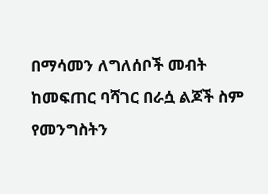በማሳመን ለግለሰቦች መብት ከመፍጠር ባሻገር በራሷ ልጆች ስም የመንግስትን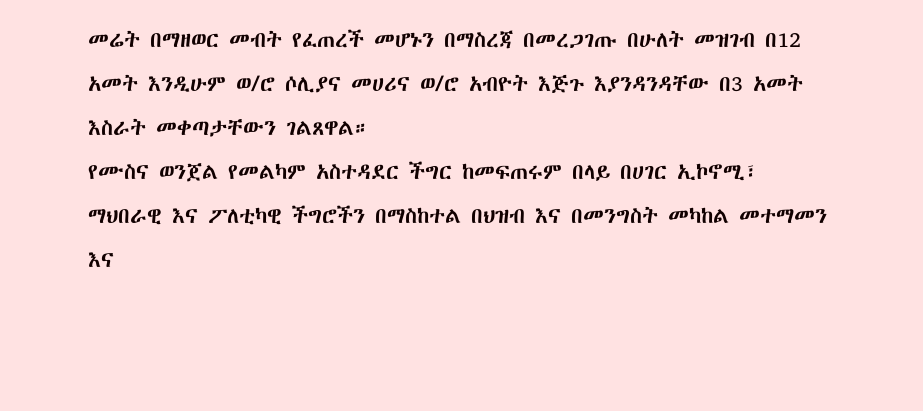መሬት በማዘወር መብት የፈጠረች መሆኑን በማስረጃ በመረጋገጡ በሁለት መዝገብ በ12 አመት እንዲሁም ወ/ሮ ሶሊያና መሀሪና ወ/ሮ አብዮት እጅጉ እያንዳንዳቸው በ3 አመት እስራት መቀጣታቸውን ገልጸዋል።
የሙስና ወንጀል የመልካም አስተዳደር ችግር ከመፍጠሩም በላይ በሀገር ኢኮኖሚ፣ ማህበራዊ እና ፖለቲካዊ ችግሮችን በማስከተል በህዝብ እና በመንግስት መካከል መተማመን እና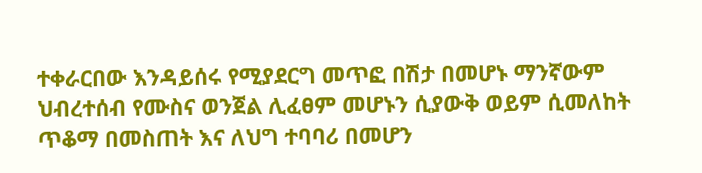ተቀራርበው እንዳይሰሩ የሚያደርግ መጥፎ በሽታ በመሆኑ ማንኛውም ህብረተሰብ የሙስና ወንጀል ሊፈፀም መሆኑን ሲያውቅ ወይም ሲመለከት ጥቆማ በመስጠት እና ለህግ ተባባሪ በመሆን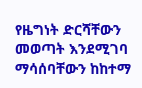የዜግነት ድርሻቸውን መወጣት እንደሚገባ ማሳሰባቸውን ከከተማ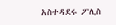አስተዳደሩ ፖሊስ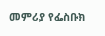መምሪያ የፌስቡክ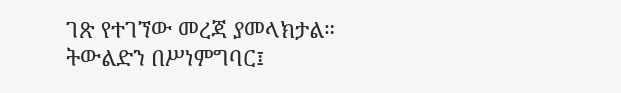ገጽ የተገኘው መረጃ ያመላክታል።
ትውልድን በሥነምግባር፤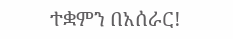ተቋምን በአሰራር!